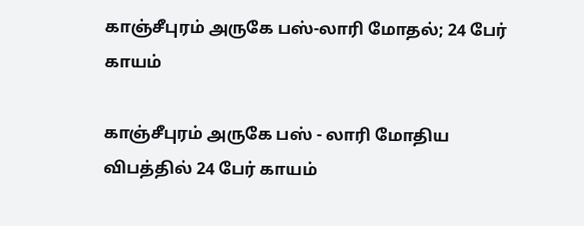காஞ்சீபுரம் அருகே பஸ்-லாரி மோதல்; 24 பேர் காயம்

காஞ்சீபுரம் அருகே பஸ் - லாரி மோதிய விபத்தில் 24 பேர் காயம்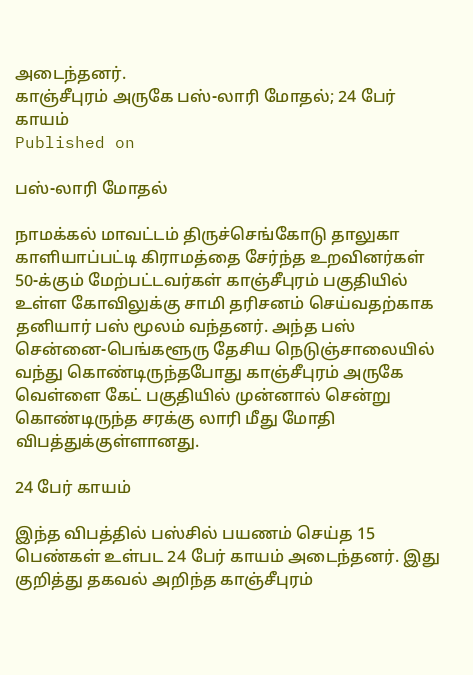அடைந்தனர்.
காஞ்சீபுரம் அருகே பஸ்-லாரி மோதல்; 24 பேர் காயம்
Published on

பஸ்-லாரி மோதல்

நாமக்கல் மாவட்டம் திருச்செங்கோடு தாலுகா காளியாப்பட்டி கிராமத்தை சேர்ந்த உறவினர்கள் 50-க்கும் மேற்பட்டவர்கள் காஞ்சீபுரம் பகுதியில் உள்ள கோவிலுக்கு சாமி தரிசனம் செய்வதற்காக தனியார் பஸ் மூலம் வந்தனர். அந்த பஸ் சென்னை-பெங்களூரு தேசிய நெடுஞ்சாலையில் வந்து கொண்டிருந்தபோது காஞ்சீபுரம் அருகே வெள்ளை கேட் பகுதியில் முன்னால் சென்று கொண்டிருந்த சரக்கு லாரி மீது மோதி விபத்துக்குள்ளானது.

24 பேர் காயம்

இந்த விபத்தில் பஸ்சில் பயணம் செய்த 15 பெண்கள் உள்பட 24 பேர் காயம் அடைந்தனர். இது குறித்து தகவல் அறிந்த காஞ்சீபுரம்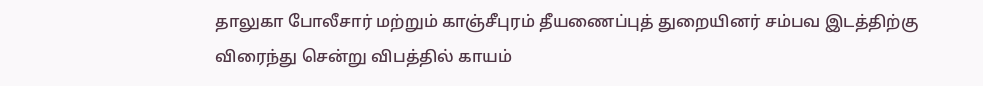தாலுகா போலீசார் மற்றும் காஞ்சீபுரம் தீயணைப்புத் துறையினர் சம்பவ இடத்திற்கு விரைந்து சென்று விபத்தில் காயம்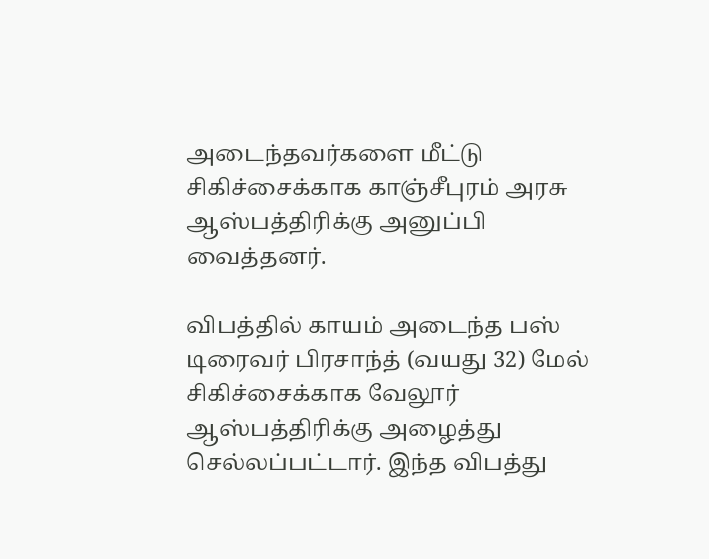அடைந்தவர்களை மீட்டு சிகிச்சைக்காக காஞ்சீபுரம் அரசு ஆஸ்பத்திரிக்கு அனுப்பி வைத்தனர்.

விபத்தில் காயம் அடைந்த பஸ் டிரைவர் பிரசாந்த் (வயது 32) மேல் சிகிச்சைக்காக வேலூர் ஆஸ்பத்திரிக்கு அழைத்து செல்லப்பட்டார். இந்த விபத்து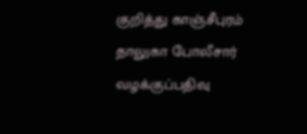குறித்து காஞ்சீபுரம் தாலுகா போலீசார் வழக்குப்பதிவு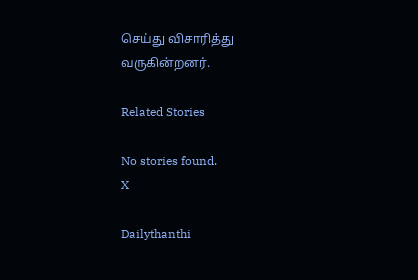செய்து விசாரித்து வருகின்றனர்.

Related Stories

No stories found.
X

Dailythanthi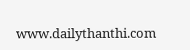www.dailythanthi.com